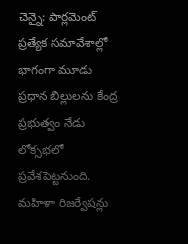చెన్నై: పార్లమెంట్ ప్రత్యేక సమావేశాల్లో భాగంగా మూడు ప్రధాన బిల్లులను కేంద్ర ప్రభుత్వం నేడు లోక్సభలో ప్రవేశపెట్టనుంది. మహిళా రిజర్వేషన్లు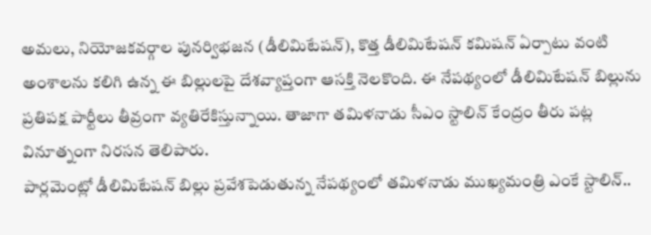అమలు, నియోజకవర్గాల పునర్విభజన (డీలిమిటేషన్), కొత్త డీలిమిటేషన్ కమిషన్ ఏర్పాటు వంటి అంశాలను కలిగి ఉన్న ఈ బిల్లులపై దేశవ్యాప్తంగా ఆసక్తి నెలకొంది. ఈ నేపథ్యంలో డీలిమిటేషన్ బిల్లును ప్రతిపక్ష పార్టీలు తీవ్రంగా వ్యతిరేకిస్తున్నాయి. తాజాగా తమిళనాడు సీఎం స్టాలిన్ కేంద్రం తీరు పట్ల వినూత్నంగా నిరసన తెలిపారు.
పార్లమెంట్లో డీలిమిటేషన్ బిల్లు ప్రవేశపెడుతున్న నేపథ్యంలో తమిళనాడు ముఖ్యమంత్రి ఎంకే స్టాలిన్..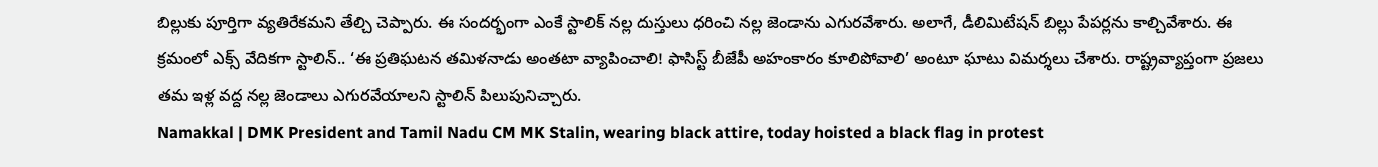బిల్లుకు పూర్తిగా వ్యతిరేకమని తేల్చి చెప్పారు. ఈ సందర్భంగా ఎంకే స్టాలిక్ నల్ల దుస్తులు ధరించి నల్ల జెండాను ఎగురవేశారు. అలాగే, డీలిమిటేషన్ బిల్లు పేపర్లను కాల్చివేశారు. ఈ క్రమంలో ఎక్స్ వేదికగా స్టాలిన్.. ‘ఈ ప్రతిఘటన తమిళనాడు అంతటా వ్యాపించాలి! ఫాసిస్ట్ బీజేపీ అహంకారం కూలిపోవాలి’ అంటూ ఘాటు విమర్శలు చేశారు. రాష్ట్రవ్యాప్తంగా ప్రజలు తమ ఇళ్ల వద్ద నల్ల జెండాలు ఎగురవేయాలని స్టాలిన్ పిలుపునిచ్చారు.
Namakkal | DMK President and Tamil Nadu CM MK Stalin, wearing black attire, today hoisted a black flag in protest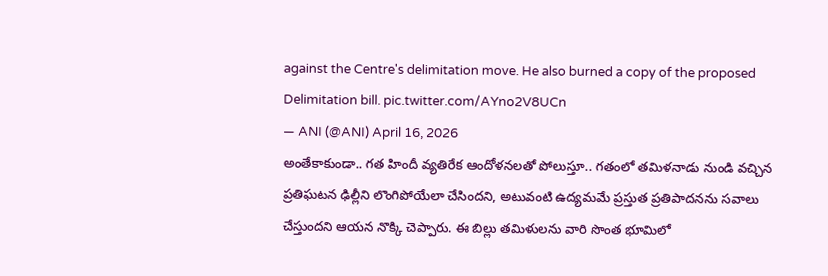against the Centre's delimitation move. He also burned a copy of the proposed Delimitation bill. pic.twitter.com/AYno2V8UCn
— ANI (@ANI) April 16, 2026
అంతేకాకుండా.. గత హిందీ వ్యతిరేక ఆందోళనలతో పోలుస్తూ.. గతంలో తమిళనాడు నుండి వచ్చిన ప్రతిఘటన ఢిల్లీని లొంగిపోయేలా చేసిందని, అటువంటి ఉద్యమమే ప్రస్తుత ప్రతిపాదనను సవాలు చేస్తుందని ఆయన నొక్కి చెప్పారు. ఈ బిల్లు తమిళులను వారి సొంత భూమిలో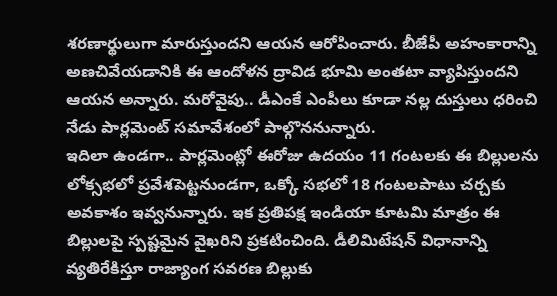శరణార్థులుగా మారుస్తుందని ఆయన ఆరోపించారు. బీజేపీ అహంకారాన్ని అణచివేయడానికి ఈ ఆందోళన ద్రావిడ భూమి అంతటా వ్యాపిస్తుందని ఆయన అన్నారు. మరోవైపు.. డీఎంకే ఎంపీలు కూడా నల్ల దుస్తులు ధరించి నేడు పార్లమెంట్ సమావేశంలో పాల్గొననున్నారు.
ఇదిలా ఉండగా.. పార్లమెంట్లో ఈరోజు ఉదయం 11 గంటలకు ఈ బిల్లులను లోక్సభలో ప్రవేశపెట్టనుండగా, ఒక్కో సభలో 18 గంటలపాటు చర్చకు అవకాశం ఇవ్వనున్నారు. ఇక ప్రతిపక్ష ఇండియా కూటమి మాత్రం ఈ బిల్లులపై స్పష్టమైన వైఖరిని ప్రకటించింది. డీలిమిటేషన్ విధానాన్ని వ్యతిరేకిస్తూ రాజ్యాంగ సవరణ బిల్లుకు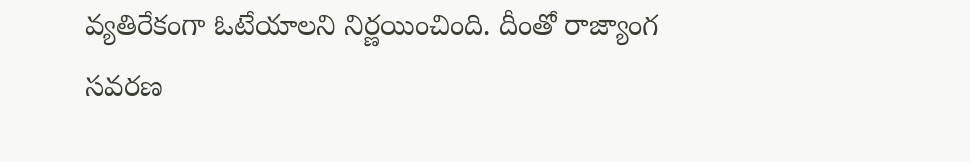వ్యతిరేకంగా ఓటేయాలని నిర్ణయించింది. దీంతో రాజ్యాంగ సవరణ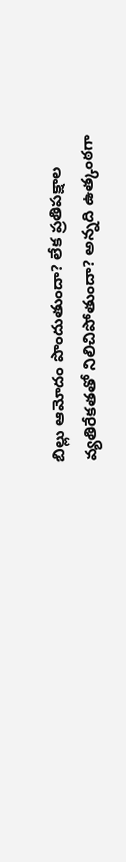బిల్లు ఆమోదం పొందుతుందా? లేక ప్రతిపక్షాల వ్యతిరేకతతో నిలిచిపోతుందా? అన్నది ఉత్కంఠగా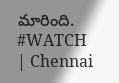మారింది.
#WATCH | Chennai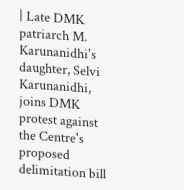| Late DMK patriarch M. Karunanidhi's daughter, Selvi Karunanidhi, joins DMK protest against the Centre's proposed delimitation bill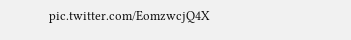pic.twitter.com/EomzwcjQ4X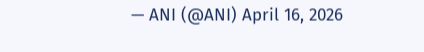— ANI (@ANI) April 16, 2026